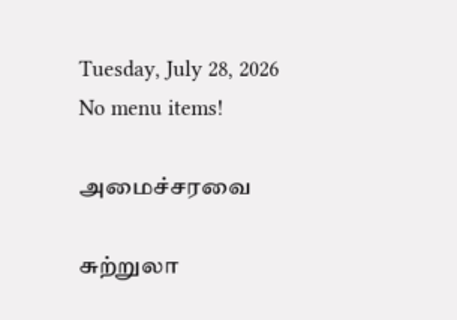Tuesday, July 28, 2026
No menu items!

அமைச்சரவை

சுற்றுலா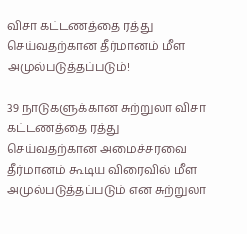விசா கட்டணத்தை ரத்து செய்வதற்கான தீர்மானம் மீள அமுல்படுத்தப்படும்!

39 நாடுகளுக்கான சுற்றுலா விசா கட்டணத்தை ரத்து செய்வதற்கான அமைச்சரவை தீர்மானம் கூடிய விரைவில் மீள அமுல்படுத்தப்படும் என சுற்றுலா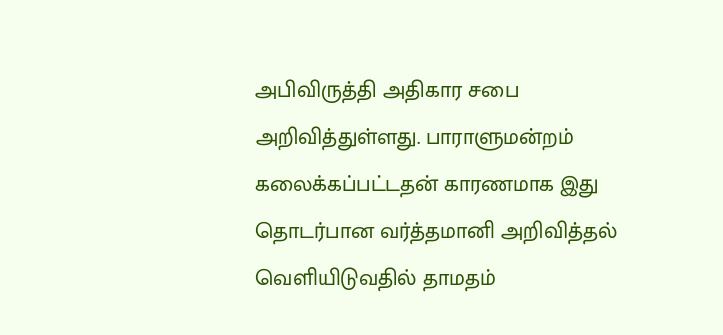அபிவிருத்தி அதிகார சபை அறிவித்துள்ளது. பாராளுமன்றம் கலைக்கப்பட்டதன் காரணமாக இது தொடர்பான வர்த்தமானி அறிவித்தல் வெளியிடுவதில் தாமதம்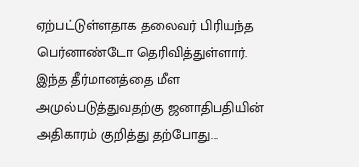ஏற்பட்டுள்ளதாக தலைவர் பிரியந்த பெர்னாண்டோ தெரிவித்துள்ளார். இந்த தீர்மானத்தை மீள அமுல்படுத்துவதற்கு ஜனாதிபதியின் அதிகாரம் குறித்து தற்போது...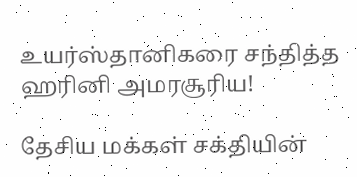உயர்ஸ்தானிகரை சந்தித்த ஹரினி அமரசூரிய!

தேசிய மக்கள் சக்தியின்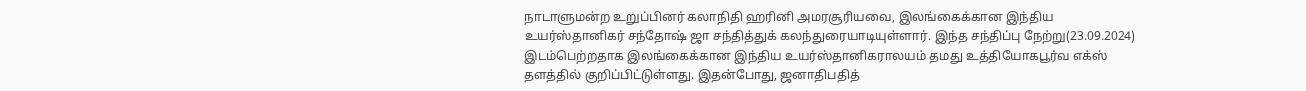நாடாளுமன்ற உறுப்பினர் கலாநிதி ஹரினி அமரசூரியவை, இலங்கைக்கான இந்திய உயர்ஸ்தானிகர் சந்தோஷ் ஜா சந்தித்துக் கலந்துரையாடியுள்ளார். இந்த சந்திப்பு நேற்று(23.09.2024) இடம்பெற்றதாக இலங்கைக்கான இந்திய உயர்ஸ்தானிகராலயம் தமது உத்தியோகபூர்வ எக்ஸ் தளத்தில் குறிப்பிட்டுள்ளது. இதன்போது, ஜனாதிபதித்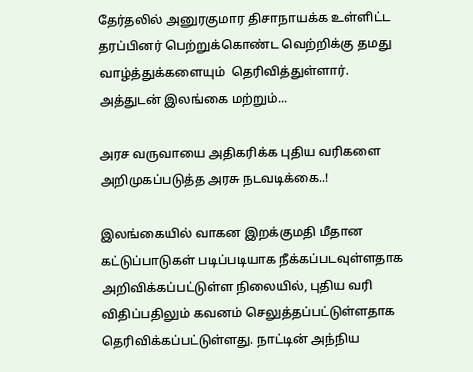தேர்தலில் அனுரகுமார திசாநாயக்க உள்ளிட்ட தரப்பினர் பெற்றுக்கொண்ட வெற்றிக்கு தமது வாழ்த்துக்களையும்  தெரிவித்துள்ளார். அத்துடன் இலங்கை மற்றும்...

அரச வருவாயை அதிகரிக்க புதிய வரிகளை அறிமுகப்படுத்த அரசு நடவடிக்கை..!

இலங்கையில் வாகன இறக்குமதி மீதான கட்டுப்பாடுகள் படிப்படியாக நீக்கப்படவுள்ளதாக அறிவிக்கப்பட்டுள்ள நிலையில், புதிய வரி விதிப்பதிலும் கவனம் செலுத்தப்பட்டுள்ளதாக தெரிவிக்கப்பட்டுள்ளது. நாட்டின் அந்நிய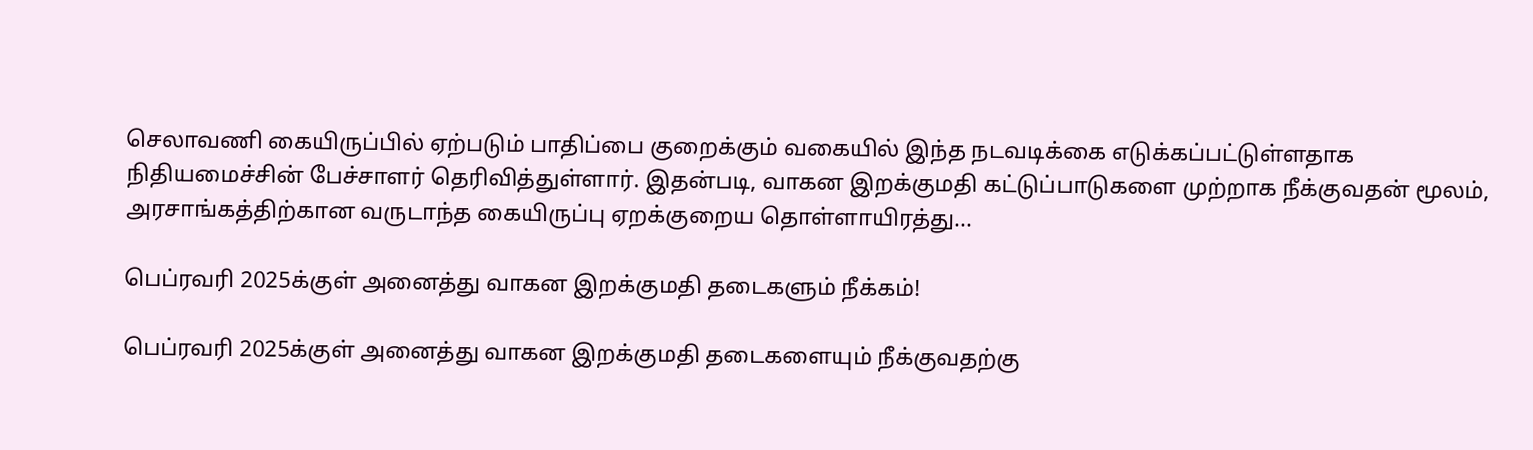செலாவணி கையிருப்பில் ஏற்படும் பாதிப்பை குறைக்கும் வகையில் இந்த நடவடிக்கை எடுக்கப்பட்டுள்ளதாக நிதியமைச்சின் பேச்சாளர் தெரிவித்துள்ளார். இதன்படி, வாகன இறக்குமதி கட்டுப்பாடுகளை முற்றாக நீக்குவதன் மூலம், அரசாங்கத்திற்கான வருடாந்த கையிருப்பு ஏறக்குறைய தொள்ளாயிரத்து...

பெப்ரவரி 2025க்குள் அனைத்து வாகன இறக்குமதி தடைகளும் நீக்கம்!

பெப்ரவரி 2025க்குள் அனைத்து வாகன இறக்குமதி தடைகளையும் நீக்குவதற்கு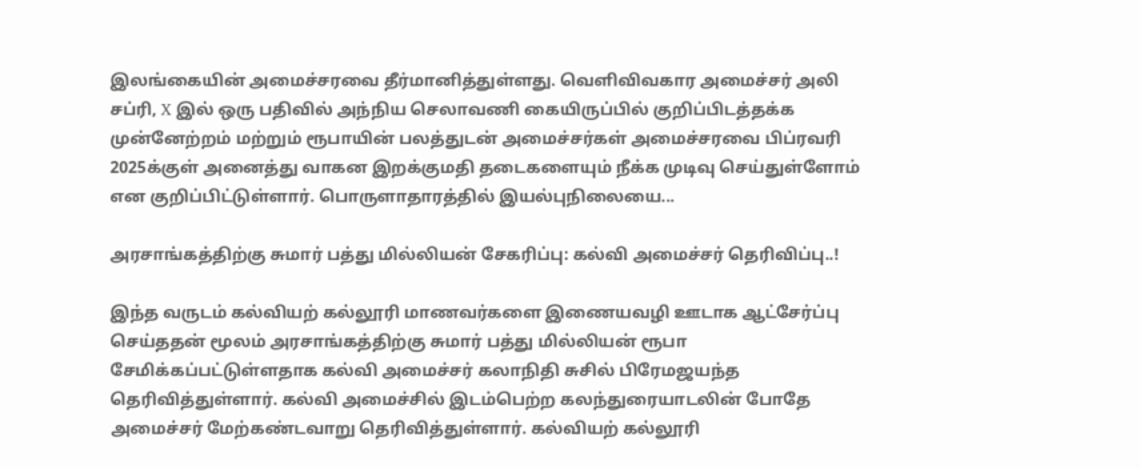இலங்கையின் அமைச்சரவை தீர்மானித்துள்ளது. வெளிவிவகார அமைச்சர் அலி சப்ரி, X இல் ஒரு பதிவில் அந்நிய செலாவணி கையிருப்பில் குறிப்பிடத்தக்க முன்னேற்றம் மற்றும் ரூபாயின் பலத்துடன் அமைச்சர்கள் அமைச்சரவை பிப்ரவரி 2025க்குள் அனைத்து வாகன இறக்குமதி தடைகளையும் நீக்க முடிவு செய்துள்ளோம் என குறிப்பிட்டுள்ளார். பொருளாதாரத்தில் இயல்புநிலையை...

அரசாங்கத்திற்கு சுமார் பத்து மில்லியன் சேகரிப்பு: கல்வி அமைச்சர் தெரிவிப்பு..!

இந்த வருடம் கல்வியற் கல்லூரி மாணவர்களை இணையவழி ஊடாக ஆட்சேர்ப்பு செய்ததன் மூலம் அரசாங்கத்திற்கு சுமார் பத்து மில்லியன் ரூபா சேமிக்கப்பட்டுள்ளதாக கல்வி அமைச்சர் கலாநிதி சுசில் பிரேமஜயந்த தெரிவித்துள்ளார். கல்வி அமைச்சில் இடம்பெற்ற கலந்துரையாடலின் போதே அமைச்சர் மேற்கண்டவாறு தெரிவித்துள்ளார். கல்வியற் கல்லூரி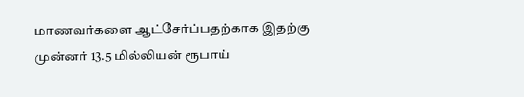மாணவர்களை ஆட்சேர்ப்பதற்காக இதற்கு முன்னர் 13.5 மில்லியன் ரூபாய்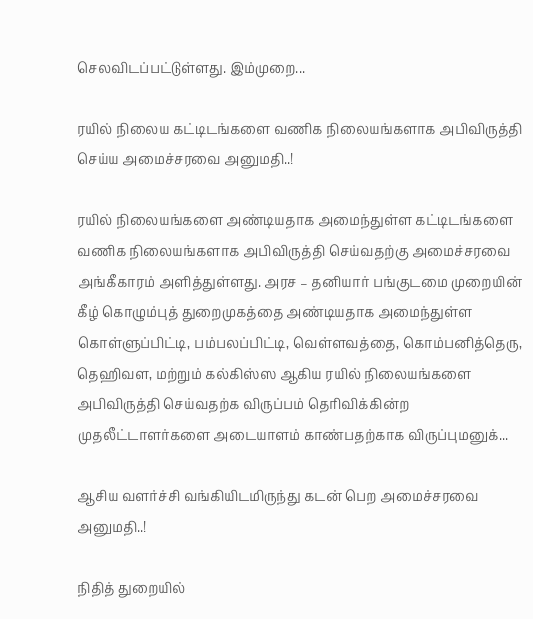செலவிடப்பட்டுள்ளது. இம்முறை...

ரயில் நிலைய கட்டிடங்களை வணிக நிலையங்களாக அபிவிருத்தி செய்ய அமைச்சரவை அனுமதி..!

ரயில் நிலையங்களை அண்டியதாக அமைந்துள்ள கட்டிடங்களை வணிக நிலையங்களாக அபிவிருத்தி செய்வதற்கு அமைச்சரவை அங்கீகாரம் அளித்துள்ளது. அரச – தனியார் பங்குடமை முறையின் கீழ் கொழும்புத் துறைமுகத்தை அண்டியதாக அமைந்துள்ள கொள்ளுப்பிட்டி, பம்பலப்பிட்டி, வெள்ளவத்தை, கொம்பனித்தெரு, தெஹிவள, மற்றும் கல்கிஸ்ஸ ஆகிய ரயில் நிலையங்களை அபிவிருத்தி செய்வதற்க விருப்பம் தெரிவிக்கின்ற முதலீட்டாளர்களை அடையாளம் காண்பதற்காக விருப்புமனுக்...

ஆசிய வளர்ச்சி வங்கியிடமிருந்து கடன் பெற அமைச்சரவை அனுமதி..!

நிதித் துறையில்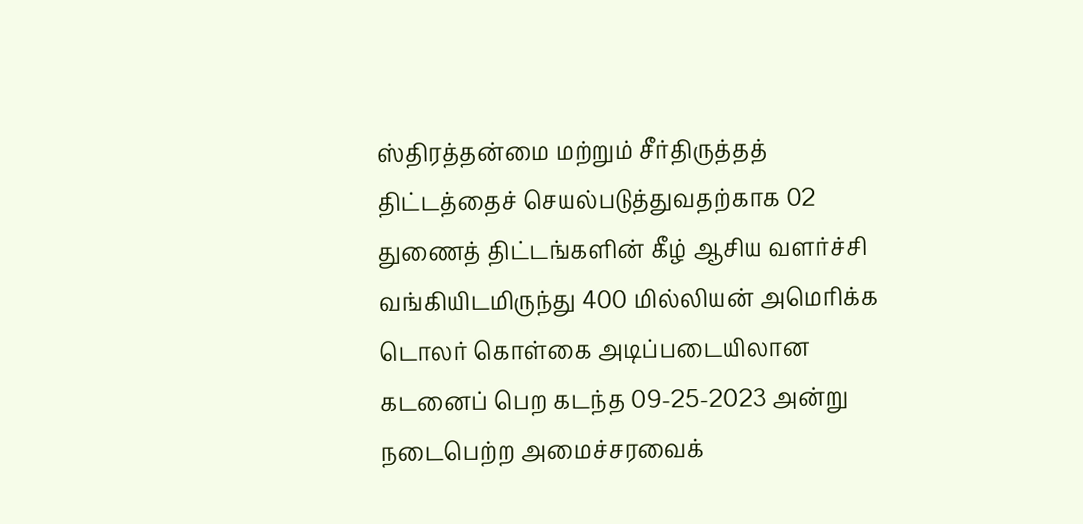ஸ்திரத்தன்மை மற்றும் சீர்திருத்தத் திட்டத்தைச் செயல்படுத்துவதற்காக 02 துணைத் திட்டங்களின் கீழ் ஆசிய வளர்ச்சி வங்கியிடமிருந்து 400 மில்லியன் அமெரிக்க டொலர் கொள்கை அடிப்படையிலான கடனைப் பெற கடந்த 09-25-2023 அன்று நடைபெற்ற அமைச்சரவைக்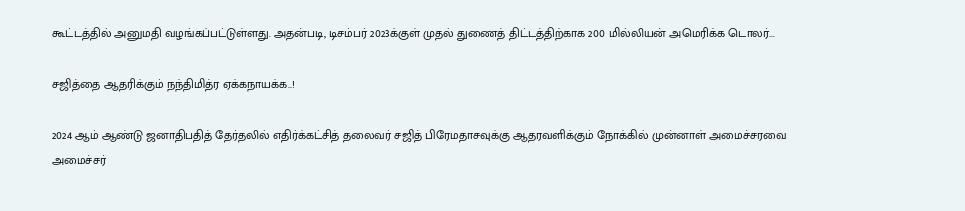கூட்டத்தில் அனுமதி வழங்கப்பட்டுள்ளது. அதன்படி, டிசம்பர் 2023க்குள் முதல் துணைத் திட்டத்திற்காக 200 மில்லியன் அமெரிக்க டொலர்...

சஜித்தை ஆதரிக்கும் நந்திமித்ர ஏக்கநாயக்க..!

2024 ஆம் ஆண்டு ஜனாதிபதித் தேர்தலில் எதிர்க்கட்சித் தலைவர் சஜித் பிரேமதாசவுக்கு ஆதரவளிக்கும் நோக்கில் முன்னாள் அமைச்சரவை அமைச்சர்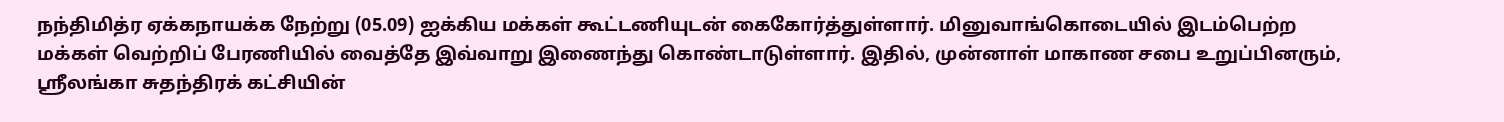நந்திமித்ர ஏக்கநாயக்க நேற்று (05.09) ஐக்கிய மக்கள் கூட்டணியுடன் கைகோர்த்துள்ளார். மினுவாங்கொடையில் இடம்பெற்ற மக்கள் வெற்றிப் பேரணியில் வைத்தே இவ்வாறு இணைந்து கொண்டாடுள்ளார். இதில், முன்னாள் மாகாண சபை உறுப்பினரும், ஸ்ரீலங்கா சுதந்திரக் கட்சியின்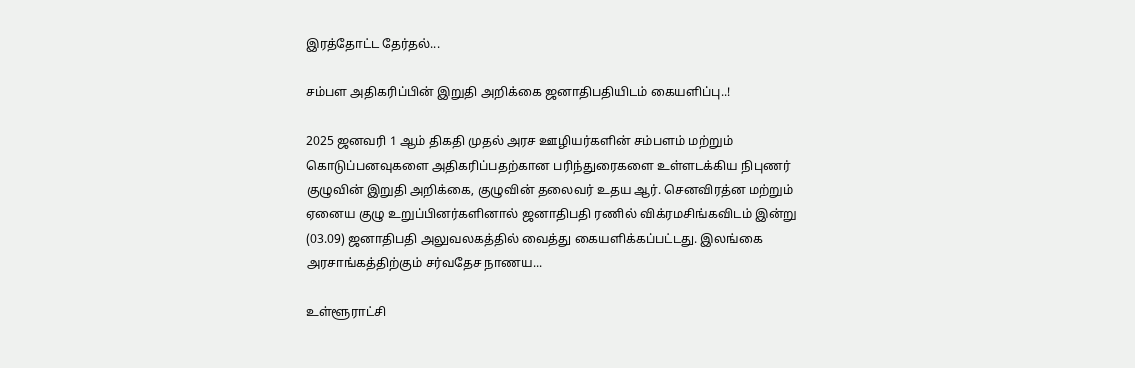இரத்தோட்ட தேர்தல்...

சம்பள அதிகரிப்பின் இறுதி அறிக்கை ஜனாதிபதியிடம் கையளிப்பு..!

2025 ஜனவரி 1 ஆம் திகதி முதல் அரச ஊழியர்களின் சம்பளம் மற்றும் கொடுப்பனவுகளை அதிகரிப்பதற்கான பரிந்துரைகளை உள்ளடக்கிய நிபுணர் குழுவின் இறுதி அறிக்கை, குழுவின் தலைவர் உதய ஆர். செனவிரத்ன மற்றும் ஏனைய குழு உறுப்பினர்களினால் ஜனாதிபதி ரணில் விக்ரமசிங்கவிடம் இன்று (03.09) ஜனாதிபதி அலுவலகத்தில் வைத்து கையளிக்கப்பட்டது. இலங்கை அரசாங்கத்திற்கும் சர்வதேச நாணய...

உள்ளூராட்சி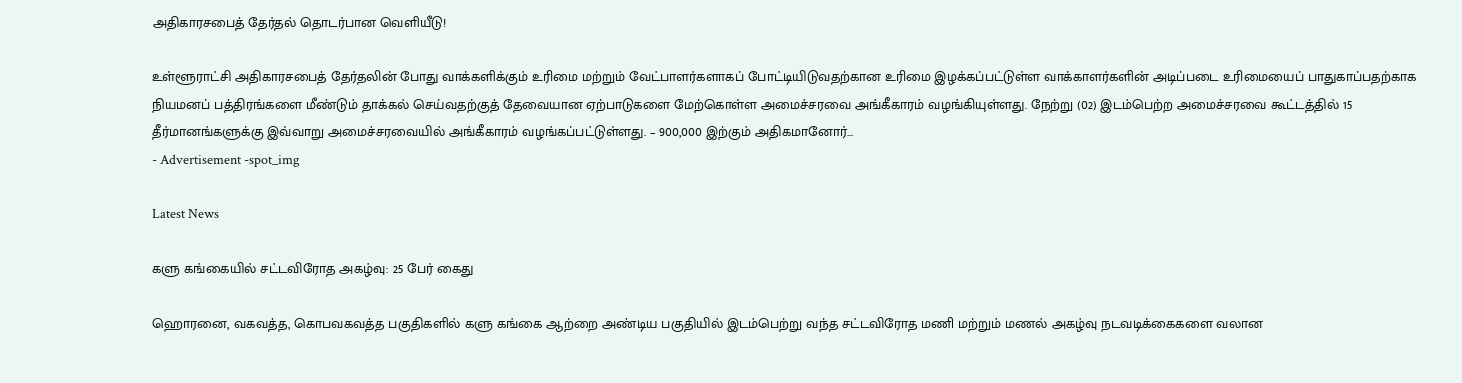அதிகாரசபைத் தேர்தல் தொடர்பான வெளியீடு!

உள்ளூராட்சி அதிகாரசபைத் தேர்தலின் போது வாக்களிக்கும் உரிமை மற்றும் வேட்பாளர்களாகப் போட்டியிடுவதற்கான உரிமை இழக்கப்பட்டுள்ள வாக்காளர்களின் அடிப்படை உரிமையைப் பாதுகாப்பதற்காக நியமனப் பத்திரங்களை மீண்டும் தாக்கல் செய்வதற்குத் தேவையான ஏற்பாடுகளை மேற்கொள்ள அமைச்சரவை அங்கீகாரம் வழங்கியுள்ளது. நேற்று (02) இடம்பெற்ற அமைச்சரவை கூட்டத்தில் 15 தீர்மானங்களுக்கு இவ்வாறு அமைச்சரவையில் அங்கீகாரம் வழங்கப்பட்டுள்ளது. – 900,000 இற்கும் அதிகமானோர்...
- Advertisement -spot_img

Latest News

களு கங்கையில் சட்டவிரோத அகழ்வு: 25 பேர் கைது

ஹொரனை, வகவத்த, கொபவகவத்த பகுதிகளில் களு கங்கை ஆற்றை அண்டிய பகுதியில் இடம்பெற்று வந்த சட்டவிரோத மணி மற்றும் மணல் அகழ்வு நடவடிக்கைகளை வலான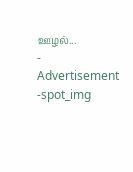ஊழல்...
- Advertisement -spot_img